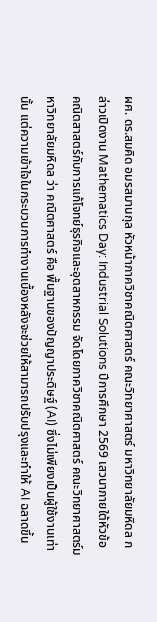ผศ. ดร.สมคิด อมรสมานกุล หัวหน้าภาควิชาคณิตศาสตร์ คณะวิทยาศาสตร์ มหาวิทยาลัยมหิดล กล่าวเปิดงาน Mathematics Day: Industrial Solutions ปีการศึกษา 2569 เสวนาภายใต้หัวข้อ คณิตสาสตร์กับการแก้โจทย์ธุรกิจและอุตสาหกรรม จัดโดยภาควิชาคณิตศาสตร์ คณะวิทยาศาสตร์มหาวิทยาลัยมหิดล ว่า คณิตศาสตร์ คือ พื้นฐานของปัญญาประดิษฐ์ (AI) ซึ่งไม่เพียงเป็นผู้ใช้งานเท่านั้น แต่ความเข้าใจในกระบวนการทำงานเบื้องหลังจะช่วยให้สามารถปรับปรุงและทำให้ AI ฉลาดขึ้น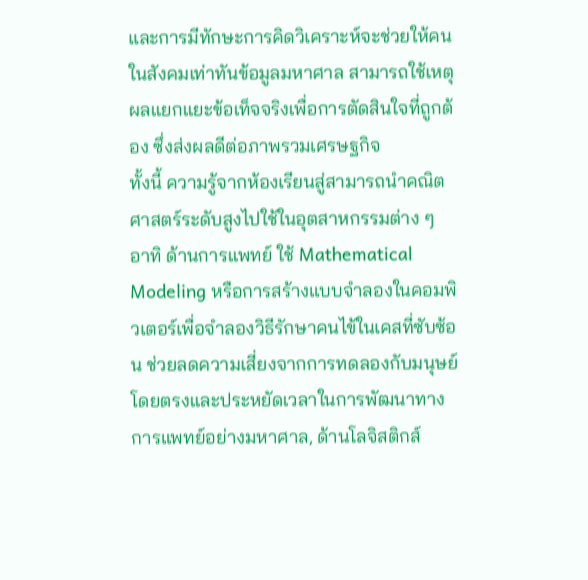และการมีทักษะการคิดวิเคราะห์จะช่วยให้คนในสังคมเท่าทันข้อมูลมหาศาล สามารถใช้เหตุผลแยกแยะข้อเท็จจริงเพื่อการตัดสินใจที่ถูกต้อง ซึ่งส่งผลดีต่อภาพรวมเศรษฐกิจ
ทั้งนี้ ความรู้จากห้องเรียนสู่สามารถนำคณิตศาสตร์ระดับสูงไปใช้ในอุตสาหกรรมต่าง ๆ อาทิ ด้านการแพทย์ ใช้ Mathematical Modeling หรือการสร้างแบบจำลองในคอมพิวเตอร์เพื่อจำลองวิธีรักษาคนไข้ในเคสที่ซับซ้อน ช่วยลดความเสี่ยงจากการทดลองกับมนุษย์โดยตรงและประหยัดเวลาในการพัฒนาทางการแพทย์อย่างมหาศาล, ด้านโลจิสติกส์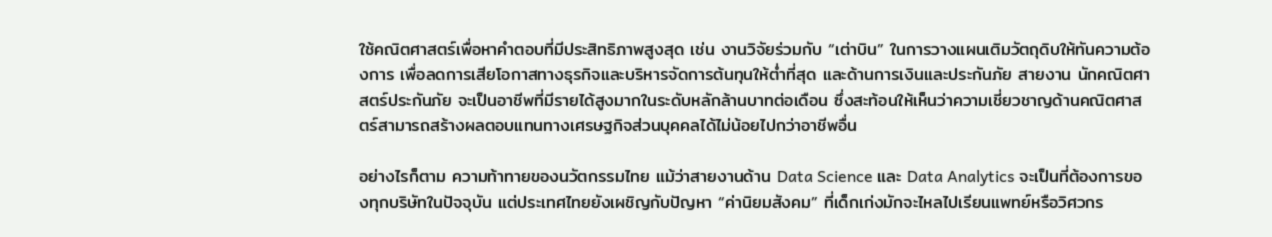ใช้คณิตศาสตร์เพื่อหาคำตอบที่มีประสิทธิภาพสูงสุด เช่น งานวิจัยร่วมกับ “เต่าบิน” ในการวางแผนเติมวัตถุดิบให้ทันความต้องการ เพื่อลดการเสียโอกาสทางธุรกิจและบริหารจัดการต้นทุนให้ต่ำที่สุด และด้านการเงินและประกันภัย สายงาน นักคณิตศาสตร์ประกันภัย จะเป็นอาชีพที่มีรายได้สูงมากในระดับหลักล้านบาทต่อเดือน ซึ่งสะท้อนให้เห็นว่าความเชี่ยวชาญด้านคณิตศาสตร์สามารถสร้างผลตอบแทนทางเศรษฐกิจส่วนบุคคลได้ไม่น้อยไปกว่าอาชีพอื่น

อย่างไรก็ตาม ความท้าทายของนวัตกรรมไทย แม้ว่าสายงานด้าน Data Science และ Data Analytics จะเป็นที่ต้องการของทุกบริษัทในปัจจุบัน แต่ประเทศไทยยังเผชิญกับปัญหา “ค่านิยมสังคม” ที่เด็กเก่งมักจะไหลไปเรียนแพทย์หรือวิศวกร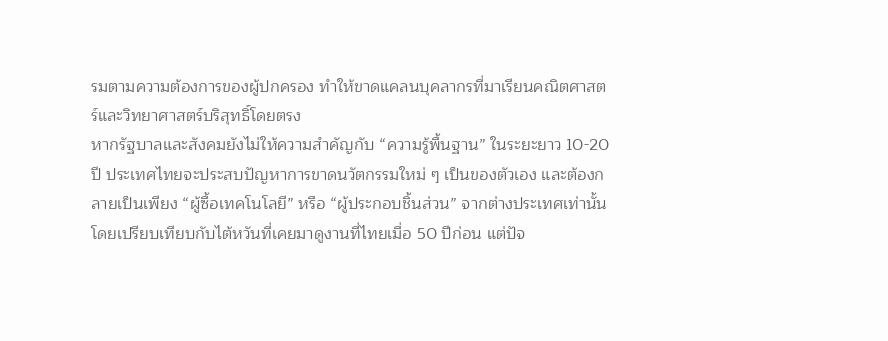รมตามความต้องการของผู้ปกครอง ทำให้ขาดแคลนบุคลากรที่มาเรียนคณิตศาสตร์และวิทยาศาสตร์บริสุทธิ์โดยตรง
หากรัฐบาลและสังคมยังไม่ให้ความสำคัญกับ “ความรู้พื้นฐาน” ในระยะยาว 10-20 ปี ประเทศไทยจะประสบปัญหาการขาดนวัตกรรมใหม่ ๆ เป็นของตัวเอง และต้องกลายเป็นเพียง “ผู้ซื้อเทคโนโลยี” หรือ “ผู้ประกอบชิ้นส่วน” จากต่างประเทศเท่านั้น โดยเปรียบเทียบกับไต้หวันที่เคยมาดูงานที่ไทยเมื่อ 50 ปีก่อน แต่ปัจ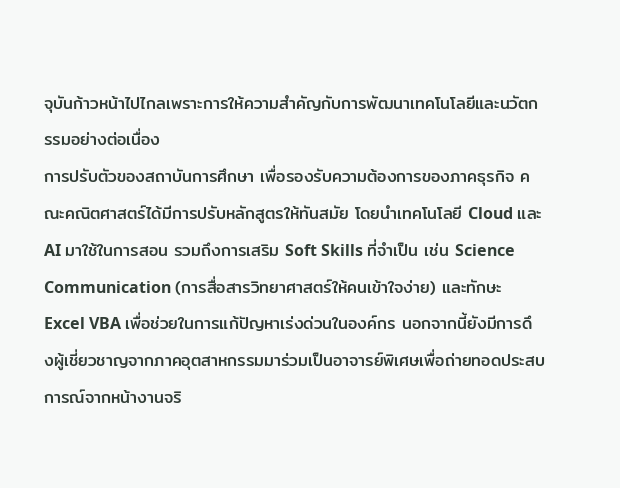จุบันก้าวหน้าไปไกลเพราะการให้ความสำคัญกับการพัฒนาเทคโนโลยีและนวัตกรรมอย่างต่อเนื่อง
การปรับตัวของสถาบันการศึกษา เพื่อรองรับความต้องการของภาคธุรกิจ คณะคณิตศาสตร์ได้มีการปรับหลักสูตรให้ทันสมัย โดยนำเทคโนโลยี Cloud และ AI มาใช้ในการสอน รวมถึงการเสริม Soft Skills ที่จำเป็น เช่น Science Communication (การสื่อสารวิทยาศาสตร์ให้คนเข้าใจง่าย) และทักษะ Excel VBA เพื่อช่วยในการแก้ปัญหาเร่งด่วนในองค์กร นอกจากนี้ยังมีการดึงผู้เชี่ยวชาญจากภาคอุตสาหกรรมมาร่วมเป็นอาจารย์พิเศษเพื่อถ่ายทอดประสบการณ์จากหน้างานจริ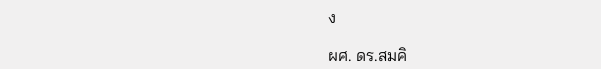ง

ผศ. ดร.สมคิ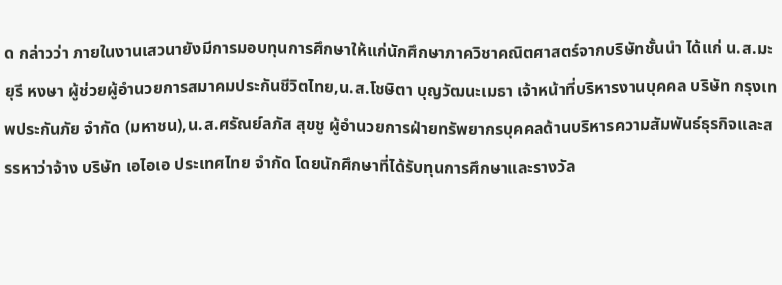ด กล่าวว่า ภายในงานเสวนายังมีการมอบทุนการศึกษาให้แก่นักศึกษาภาควิชาคณิตศาสตร์จากบริษัทชั้นนำ ได้แก่ น.ส.มะยุรี หงษา ผู้ช่วยผู้อำนวยการสมาคมประกันชีวิตไทย,น.ส.โชษิตา บุญวัฒนะเมธา เจ้าหน้าที่บริหารงานบุคคล บริษัท กรุงเทพประกันภัย จำกัด (มหาชน),น.ส.ศรัณย์ลภัส สุขชู ผู้อำนวยการฝ่ายทรัพยากรบุคคลด้านบริหารความสัมพันธ์ธุรกิจและสรรหาว่าจ้าง บริษัท เอไอเอ ประเทศไทย จำกัด โดยนักศึกษาที่ได้รับทุนการศึกษาและรางวัล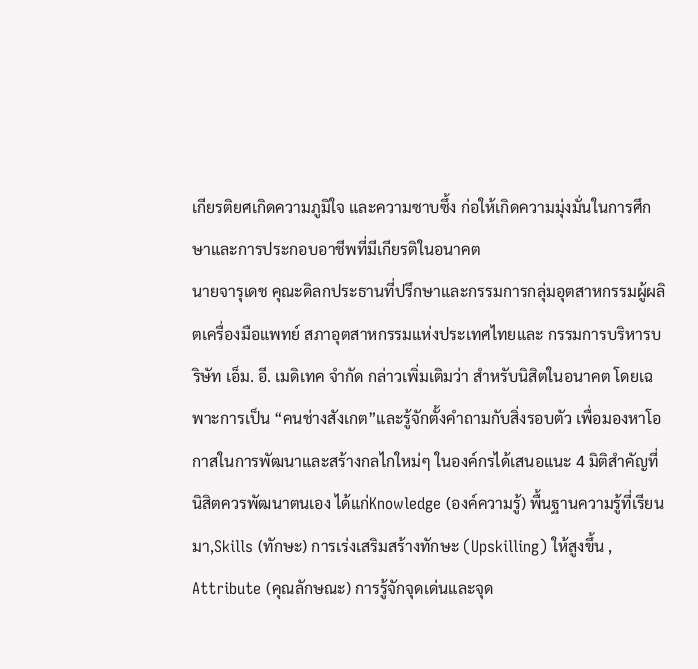เกียรติยศเกิดความภูมิใจ และความซาบซึ้ง ก่อให้เกิดความมุ่งมั่นในการศึกษาและการประกอบอาชีพที่มีเกียรติในอนาคต
นายจารุเดช คุณะดิลกประธานที่ปรึกษาและกรรมการกลุ่มอุตสาหกรรมผู้ผลิตเครื่องมือแพทย์ สภาอุตสาหกรรมแห่งประเทศไทยและ กรรมการบริหารบริษัท เอ็ม. อี. เมดิเทค จำกัด กล่าวเพิ่มเติมว่า สำหรับนิสิตในอนาคต โดยเฉพาะการเป็น “คนช่างสังเกต”และรู้จักตั้งคำถามกับสิ่งรอบตัว เพื่อมองหาโอกาสในการพัฒนาและสร้างกลไกใหม่ๆ ในองค์กรได้เสนอแนะ 4 มิติสำคัญที่นิสิตควรพัฒนาตนเอง ได้แก่Knowledge (องค์ความรู้) พื้นฐานความรู้ที่เรียนมา,Skills (ทักษะ) การเร่งเสริมสร้างทักษะ (Upskilling) ให้สูงขึ้น , Attribute (คุณลักษณะ) การรู้จักจุดเด่นและจุด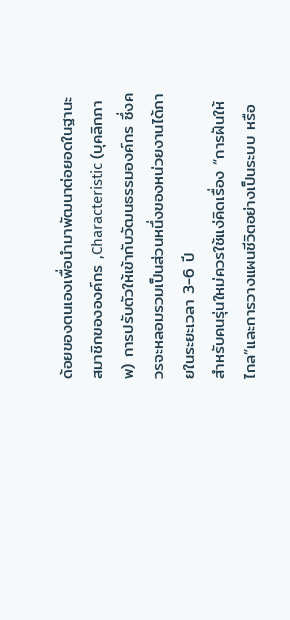ด้อยของตนเองเพื่อนำมาพัฒนาต่อยอดในฐานะสมาชิกขององค์กร ,Characteristic (บุคลิกภาพ) การปรับตัวให้เข้ากับวัฒนธรรมองค์กร ซึ่งควรจะหลอมรวมเป็นส่วนหนึ่งของหน่วยงานได้ภายในระยะเวลา 3-6 ปี
สำหรับคนรุ่นใหม่ควรใช้แง่คิดเรื่อง “การฝันให้ไกล”และการวางแผนชีวิตอย่างเป็นระบบ หรือ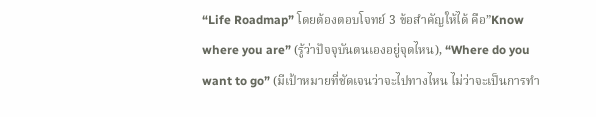“Life Roadmap” โดยต้องตอบโจทย์ 3 ข้อสำคัญให้ได้ คือ”Know where you are” (รู้ว่าปัจจุบันตนเองอยู่จุดไหน), “Where do you want to go” (มีเป้าหมายที่ชัดเจนว่าจะไปทางไหน ไม่ว่าจะเป็นการทำ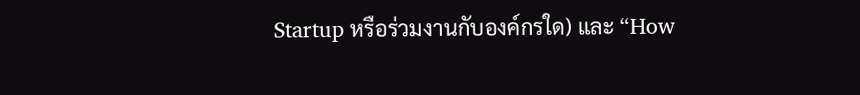Startup หรือร่วมงานกับองค์กรใด) และ “How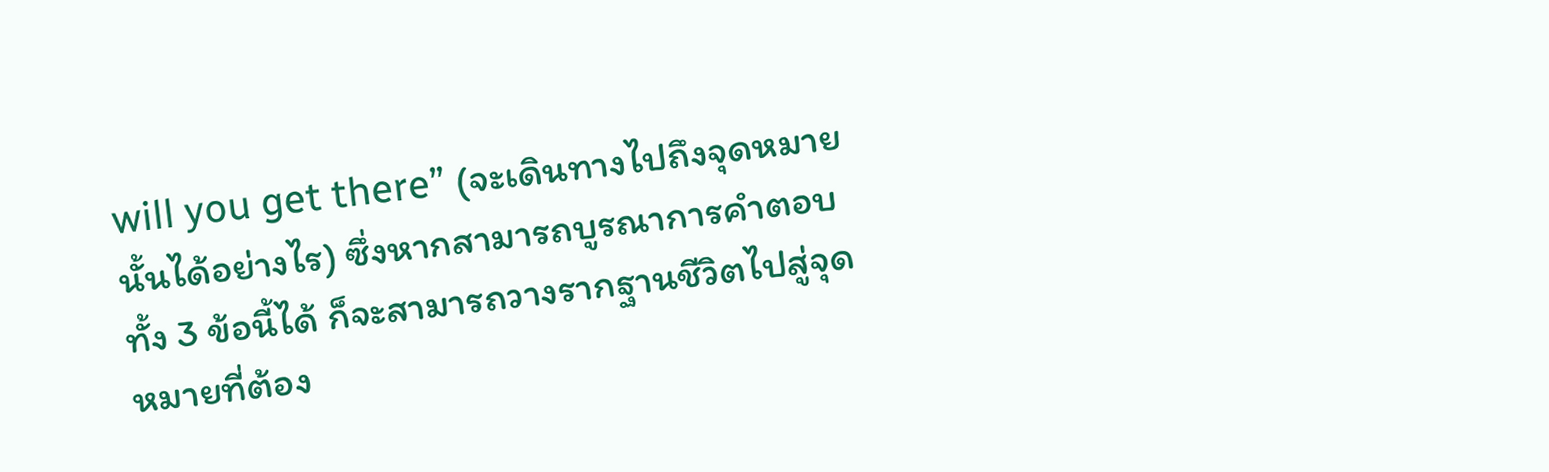will you get there” (จะเดินทางไปถึงจุดหมายนั้นได้อย่างไร) ซึ่งหากสามารถบูรณาการคำตอบทั้ง 3 ข้อนี้ได้ ก็จะสามารถวางรากฐานชีวิตไปสู่จุดหมายที่ต้อง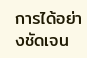การได้อย่างชัดเจน